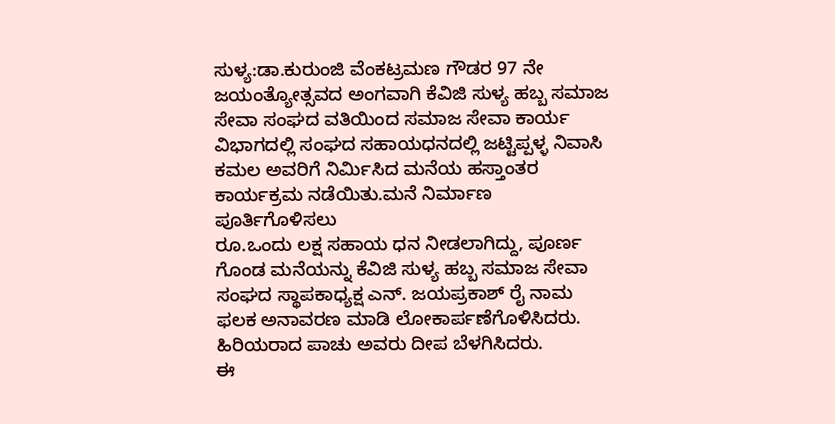ಸುಳ್ಯ:ಡಾ.ಕುರುಂಜಿ ವೆಂಕಟ್ರಮಣ ಗೌಡರ 97 ನೇ ಜಯಂತ್ಯೋತ್ಸವದ ಅಂಗವಾಗಿ ಕೆವಿಜಿ ಸುಳ್ಯ ಹಬ್ಬ ಸಮಾಜ ಸೇವಾ ಸಂಘದ ವತಿಯಿಂದ ಸಮಾಜ ಸೇವಾ ಕಾರ್ಯ ವಿಭಾಗದಲ್ಲಿ ಸಂಘದ ಸಹಾಯಧನದಲ್ಲಿ ಜಟ್ಟಿಪ್ಪಳ್ಳ ನಿವಾಸಿ ಕಮಲ ಅವರಿಗೆ ನಿರ್ಮಿಸಿದ ಮನೆಯ ಹಸ್ತಾಂತರ ಕಾರ್ಯಕ್ರಮ ನಡೆಯಿತು.ಮನೆ ನಿರ್ಮಾಣ ಪೂರ್ತಿಗೊಳಿಸಲು
ರೂ.ಒಂದು ಲಕ್ಷ ಸಹಾಯ ಧನ ನೀಡಲಾಗಿದ್ದು, ಪೂರ್ಣ ಗೊಂಡ ಮನೆಯನ್ನು ಕೆವಿಜಿ ಸುಳ್ಯ ಹಬ್ಬ ಸಮಾಜ ಸೇವಾ ಸಂಘದ ಸ್ಥಾಪಕಾಧ್ಯಕ್ಷ ಎನ್. ಜಯಪ್ರಕಾಶ್ ರೈ ನಾಮ ಫಲಕ ಅನಾವರಣ ಮಾಡಿ ಲೋಕಾರ್ಪಣೆಗೊಳಿಸಿದರು.
ಹಿರಿಯರಾದ ಪಾಚು ಅವರು ದೀಪ ಬೆಳಗಿಸಿದರು.
ಈ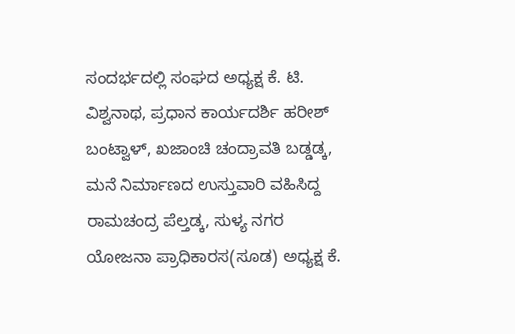ಸಂದರ್ಭದಲ್ಲಿ ಸಂಘದ ಅಧ್ಯಕ್ಷ ಕೆ. ಟಿ. ವಿಶ್ವನಾಥ, ಪ್ರಧಾನ ಕಾರ್ಯದರ್ಶಿ ಹರೀಶ್ ಬಂಟ್ವಾಳ್, ಖಜಾಂಚಿ ಚಂದ್ರಾವತಿ ಬಡ್ಡಡ್ಕ, ಮನೆ ನಿರ್ಮಾಣದ ಉಸ್ತುವಾರಿ ವಹಿಸಿದ್ದ ರಾಮಚಂದ್ರ ಪೆಲ್ತಡ್ಕ, ಸುಳ್ಯ ನಗರ ಯೋಜನಾ ಪ್ರಾಧಿಕಾರಸ(ಸೂಡ) ಅಧ್ಯಕ್ಷ ಕೆ.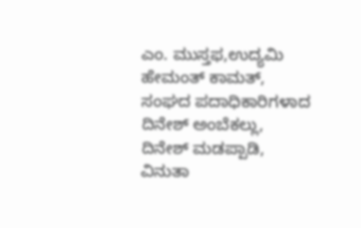ಎಂ. ಮುಸ್ತಫ,ಉದ್ಯಮಿ ಹೇಮಂತ್ ಕಾಮತ್, ಸಂಘದ ಪದಾಧಿಕಾರಿಗಳಾದ ದಿನೇಶ್ ಅಂಬೆಕಲ್ಲು, ದಿನೇಶ್ ಮಡಪ್ಪಾಡಿ, ವಿನುತಾ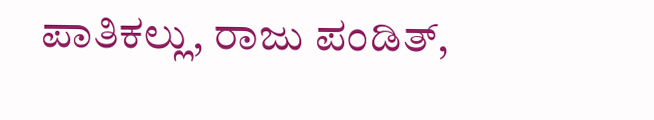ಪಾತಿಕಲ್ಲು, ರಾಜು ಪಂಡಿತ್,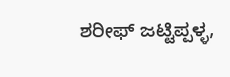ಶರೀಫ್ ಜಟ್ಟಿಪ್ಪಳ್ಳ,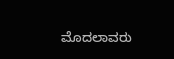ಮೊದಲಾವರು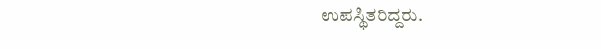ಉಪಸ್ಥಿತರಿದ್ದರು.